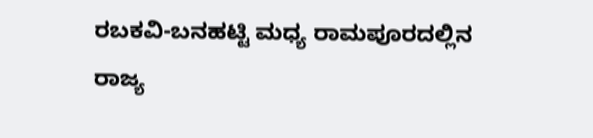ರಬಕವಿ-ಬನಹಟ್ಟಿ ಮಧ್ಯ ರಾಮಪೂರದಲ್ಲಿನ ರಾಜ್ಯ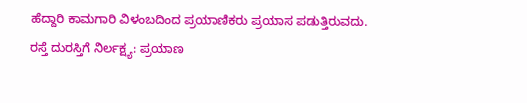ಹೆದ್ದಾರಿ ಕಾಮಗಾರಿ ವಿಳಂಬದಿಂದ ಪ್ರಯಾಣಿಕರು ಪ್ರಯಾಸ ಪಡುತ್ತಿರುವದು.
ರಸ್ತೆ ದುರಸ್ತಿಗೆ ನಿರ್ಲಕ್ಷ್ಯ: ಪ್ರಯಾಣ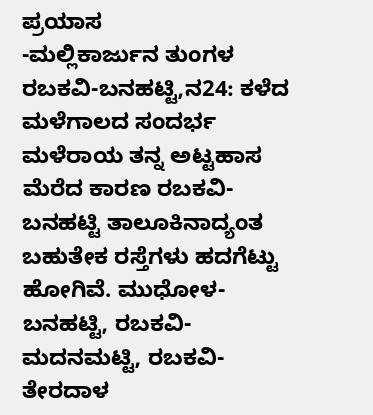ಪ್ರಯಾಸ
-ಮಲ್ಲಿಕಾರ್ಜುನ ತುಂಗಳ
ರಬಕವಿ-ಬನಹಟ್ಟಿ,ನ24: ಕಳೆದ ಮಳೆಗಾಲದ ಸಂದರ್ಭ ಮಳೆರಾಯ ತನ್ನ ಅಟ್ಟಹಾಸ ಮೆರೆದ ಕಾರಣ ರಬಕವಿ-ಬನಹಟ್ಟಿ ತಾಲೂಕಿನಾದ್ಯಂತ ಬಹುತೇಕ ರಸ್ತೆಗಳು ಹದಗೆಟ್ಟು ಹೋಗಿವೆ. ಮುಧೋಳ-ಬನಹಟ್ಟಿ, ರಬಕವಿ-ಮದನಮಟ್ಟಿ, ರಬಕವಿ-ತೇರದಾಳ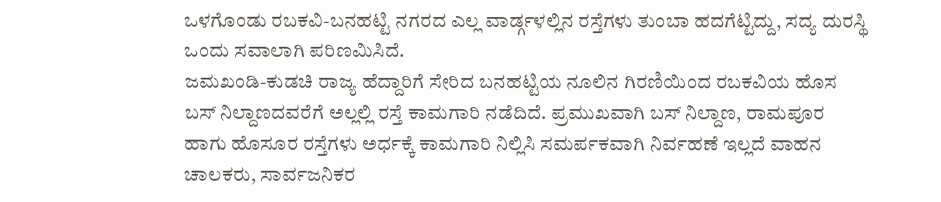ಒಳಗೊಂಡು ರಬಕವಿ-ಬನಹಟ್ಟಿ ನಗರದ ಎಲ್ಲ ವಾರ್ಡ್ಗಳಲ್ಲಿನ ರಸ್ತೆಗಳು ತುಂಬಾ ಹದಗೆಟ್ಟಿದ್ದು, ಸದ್ಯ ದುರಸ್ಥಿ ಒಂದು ಸವಾಲಾಗಿ ಪರಿಣಮಿಸಿದೆ.
ಜಮಖಂಡಿ-ಕುಡಚಿ ರಾಜ್ಯ ಹೆದ್ದಾರಿಗೆ ಸೇರಿದ ಬನಹಟ್ಟಿಯ ನೂಲಿನ ಗಿರಣಿಯಿಂದ ರಬಕವಿಯ ಹೊಸ ಬಸ್ ನಿಲ್ದಾಣದವರೆಗೆ ಅಲ್ಲಲ್ಲಿ ರಸ್ತೆ ಕಾಮಗಾರಿ ನಡೆದಿದೆ. ಪ್ರಮುಖವಾಗಿ ಬಸ್ ನಿಲ್ದಾಣ, ರಾಮಪೂರ ಹಾಗು ಹೊಸೂರ ರಸ್ತೆಗಳು ಅರ್ಧಕ್ಕೆ ಕಾಮಗಾರಿ ನಿಲ್ಲಿಸಿ ಸಮರ್ಪಕವಾಗಿ ನಿರ್ವಹಣೆ ಇಲ್ಲದೆ ವಾಹನ ಚಾಲಕರು, ಸಾರ್ವಜನಿಕರ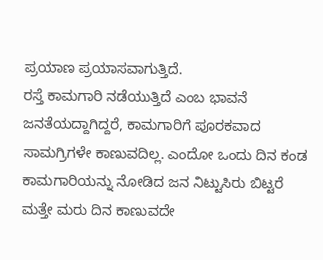ಪ್ರಯಾಣ ಪ್ರಯಾಸವಾಗುತ್ತಿದೆ.
ರಸ್ತೆ ಕಾಮಗಾರಿ ನಡೆಯುತ್ತಿದೆ ಎಂಬ ಭಾವನೆ ಜನತೆಯದ್ದಾಗಿದ್ದರೆ, ಕಾಮಗಾರಿಗೆ ಪೂರಕವಾದ ಸಾಮಗ್ರಿಗಳೇ ಕಾಣುವದಿಲ್ಲ. ಎಂದೋ ಒಂದು ದಿನ ಕಂಡ ಕಾಮಗಾರಿಯನ್ನು ನೋಡಿದ ಜನ ನಿಟ್ಟುಸಿರು ಬಿಟ್ಟರೆ ಮತ್ತೇ ಮರು ದಿನ ಕಾಣುವದೇ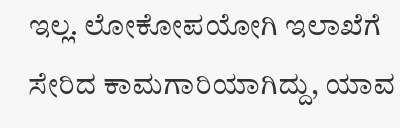ಇಲ್ಲ. ಲೋಕೋಪಯೋಗಿ ಇಲಾಖೆಗೆ ಸೇರಿದ ಕಾಮಗಾರಿಯಾಗಿದ್ದು, ಯಾವ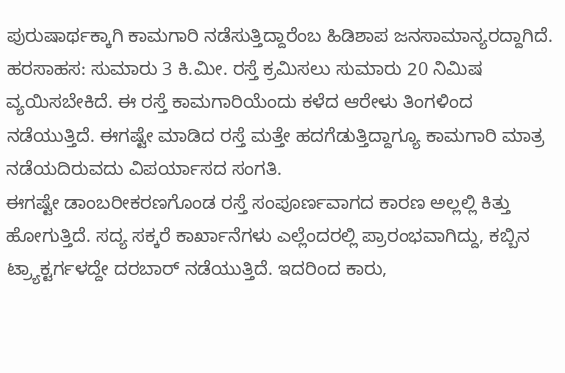ಪುರುಷಾರ್ಥಕ್ಕಾಗಿ ಕಾಮಗಾರಿ ನಡೆಸುತ್ತಿದ್ದಾರೆಂಬ ಹಿಡಿಶಾಪ ಜನಸಾಮಾನ್ಯರದ್ದಾಗಿದೆ.
ಹರಸಾಹಸ: ಸುಮಾರು 3 ಕಿ.ಮೀ. ರಸ್ತೆ ಕ್ರಮಿಸಲು ಸುಮಾರು 20 ನಿಮಿಷ ವ್ಯಯಿಸಬೇಕಿದೆ. ಈ ರಸ್ತೆ ಕಾಮಗಾರಿಯೆಂದು ಕಳೆದ ಆರೇಳು ತಿಂಗಳಿಂದ ನಡೆಯುತ್ತಿದೆ. ಈಗಷ್ಟೇ ಮಾಡಿದ ರಸ್ತೆ ಮತ್ತೇ ಹದಗೆಡುತ್ತಿದ್ದಾಗ್ಯೂ ಕಾಮಗಾರಿ ಮಾತ್ರ ನಡೆಯದಿರುವದು ವಿಪರ್ಯಾಸದ ಸಂಗತಿ.
ಈಗಷ್ಟೇ ಡಾಂಬರೀಕರಣಗೊಂಡ ರಸ್ತೆ ಸಂಪೂರ್ಣವಾಗದ ಕಾರಣ ಅಲ್ಲಲ್ಲಿ ಕಿತ್ತು ಹೋಗುತ್ತಿದೆ. ಸದ್ಯ ಸಕ್ಕರೆ ಕಾರ್ಖಾನೆಗಳು ಎಲ್ಲೆಂದರಲ್ಲಿ ಪ್ರಾರಂಭವಾಗಿದ್ದು, ಕಬ್ಬಿನ ಟ್ರ್ಯಾಕ್ಟರ್ಗಳದ್ದೇ ದರಬಾರ್ ನಡೆಯುತ್ತಿದೆ. ಇದರಿಂದ ಕಾರು,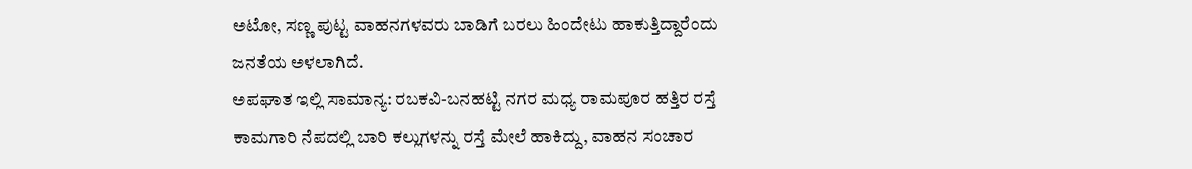ಅಟೋ, ಸಣ್ಣ ಪುಟ್ಟ ವಾಹನಗಳವರು ಬಾಡಿಗೆ ಬರಲು ಹಿಂದೇಟು ಹಾಕುತ್ತಿದ್ದಾರೆಂದು ಜನತೆಯ ಅಳಲಾಗಿದೆ.
ಅಪಘಾತ ಇಲ್ಲಿ ಸಾಮಾನ್ಯ: ರಬಕವಿ-ಬನಹಟ್ಟಿ ನಗರ ಮಧ್ಯ ರಾಮಪೂರ ಹತ್ತಿರ ರಸ್ತೆ ಕಾಮಗಾರಿ ನೆಪದಲ್ಲಿ ಬಾರಿ ಕಲ್ಲುಗಳನ್ನು ರಸ್ತೆ ಮೇಲೆ ಹಾಕಿದ್ದು, ವಾಹನ ಸಂಚಾರ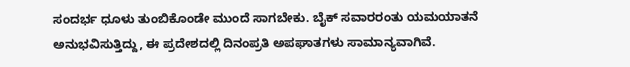ಸಂದರ್ಭ ಧೂಳು ತುಂಬಿಕೊಂಡೇ ಮುಂದೆ ಸಾಗಬೇಕು. ಬೈಕ್ ಸವಾರರಂತು ಯಮಯಾತನೆ ಅನುಭವಿಸುತ್ತಿದ್ದು, ಈ ಪ್ರದೇಶದಲ್ಲಿ ದಿನಂಪ್ರತಿ ಅಪಘಾತಗಳು ಸಾಮಾನ್ಯವಾಗಿವೆ.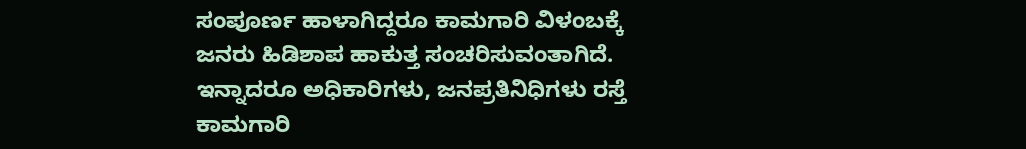ಸಂಪೂರ್ಣ ಹಾಳಾಗಿದ್ದರೂ ಕಾಮಗಾರಿ ವಿಳಂಬಕ್ಕೆ ಜನರು ಹಿಡಿಶಾಪ ಹಾಕುತ್ತ ಸಂಚರಿಸುವಂತಾಗಿದೆ. ಇನ್ನಾದರೂ ಅಧಿಕಾರಿಗಳು, ಜನಪ್ರತಿನಿಧಿಗಳು ರಸ್ತೆ ಕಾಮಗಾರಿ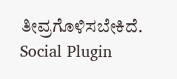ತೀವ್ರಗೊಳಿಸಬೇಕಿದೆ.
Social Plugin